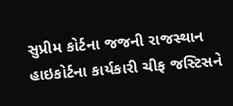સુપ્રીમ કોર્ટના જજની રાજસ્થાન હાઇકોર્ટના કાર્યકારી ચીફ જસ્ટિસને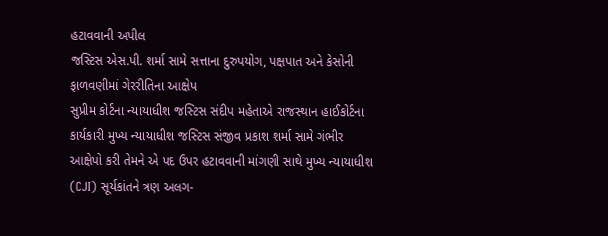હટાવવાની અપીલ
જસ્ટિસ એસ.પી. શર્મા સામે સત્તાના દુરુપયોગ, પક્ષપાત અને કેસોની ફાળવણીમાં ગેરરીતિના આક્ષેપ
સુપ્રીમ કોર્ટના ન્યાયાધીશ જસ્ટિસ સંદીપ મહેતાએ રાજસ્થાન હાઈકોર્ટના કાર્યકારી મુખ્ય ન્યાયાધીશ જસ્ટિસ સંજીવ પ્રકાશ શર્મા સામે ગંભીર આક્ષેપો કરી તેમને એ પદ ઉપર હટાવવાની માંગણી સાથે મુખ્ય ન્યાયાધીશ (CJI) સૂર્યકાંતને ત્રણ અલગ-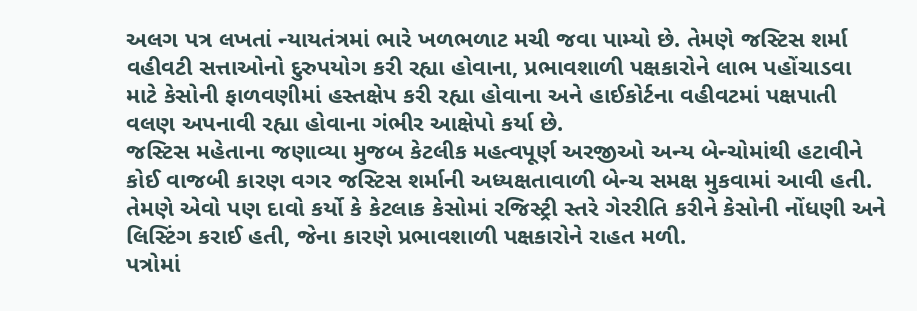અલગ પત્ર લખતાં ન્યાયતંત્રમાં ભારે ખળભળાટ મચી જવા પામ્યો છે. તેમણે જસ્ટિસ શર્મા વહીવટી સત્તાઓનો દુરુપયોગ કરી રહ્યા હોવાના, પ્રભાવશાળી પક્ષકારોને લાભ પહોંચાડવા માટે કેસોની ફાળવણીમાં હસ્તક્ષેપ કરી રહ્યા હોવાના અને હાઈકોર્ટના વહીવટમાં પક્ષપાતી વલણ અપનાવી રહ્યા હોવાના ગંભીર આક્ષેપો કર્યા છે.
જસ્ટિસ મહેતાના જણાવ્યા મુજબ કેટલીક મહત્વપૂર્ણ અરજીઓ અન્ય બેન્ચોમાંથી હટાવીને કોઈ વાજબી કારણ વગર જસ્ટિસ શર્માની અધ્યક્ષતાવાળી બેન્ચ સમક્ષ મુકવામાં આવી હતી. તેમણે એવો પણ દાવો કર્યો કે કેટલાક કેસોમાં રજિસ્ટ્રી સ્તરે ગેરરીતિ કરીને કેસોની નોંધણી અને લિસ્ટિંગ કરાઈ હતી, જેના કારણે પ્રભાવશાળી પક્ષકારોને રાહત મળી.
પત્રોમાં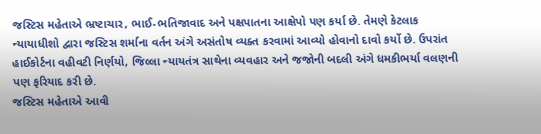જસ્ટિસ મહેતાએ ભ્રષ્ટાચાર, ભાઈ-ભતિજાવાદ અને પક્ષપાતના આક્ષેપો પણ કર્યા છે. તેમણે કેટલાક ન્યાયાધીશો દ્વારા જસ્ટિસ શર્માના વર્તન અંગે અસંતોષ વ્યક્ત કરવામાં આવ્યો હોવાનો દાવો કર્યો છે. ઉપરાંત હાઈકોર્ટના વહીવટી નિર્ણયો, જિલ્લા ન્યાયતંત્ર સાથેના વ્યવહાર અને જજોની બદલી અંગે ધમકીભર્યા વલણની પણ ફરિયાદ કરી છે.
જસ્ટિસ મહેતાએ આવી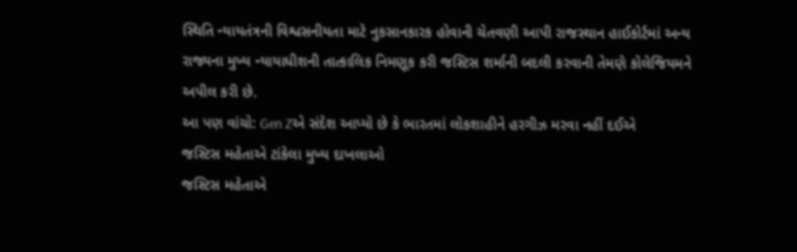સ્થિતિ ન્યાયતંત્રની વિશ્વસનીયતા માટે નુકસાનકારક હોવાની ચેતવણી આપી રાજસ્થાન હાઈકોર્ટમાં અન્ય રાજ્યના મુખ્ય ન્યાયાધીશની તાત્કાલિક નિમણૂક કરી જસ્ટિસ શર્માની બદલી કરવાની તેમણે કોલેજિયમને અપીલ કરી છે.
આ પણ વાંચો: Gen Zએ સંદેશ આપ્યો છે કે ભારતમાં લોકશાહીને હરગીઝ મરવા નહીં દઈએ
જસ્ટિસ મહેતાએ ટાંકેલા મુખ્ય દાખલાઓ
જસ્ટિસ મહેતાએ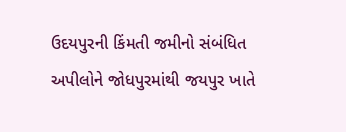ઉદયપુરની કિંમતી જમીનો સંબંધિત અપીલોને જોધપુરમાંથી જયપુર ખાતે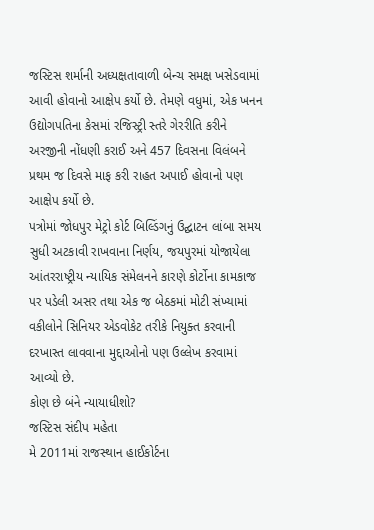જસ્ટિસ શર્માની અધ્યક્ષતાવાળી બેન્ચ સમક્ષ ખસેડવામાં આવી હોવાનો આક્ષેપ કર્યો છે. તેમણે વધુમાં, એક ખનન ઉદ્યોગપતિના કેસમાં રજિસ્ટ્રી સ્તરે ગેરરીતિ કરીને અરજીની નોંધણી કરાઈ અને 457 દિવસના વિલંબને પ્રથમ જ દિવસે માફ કરી રાહત અપાઈ હોવાનો પણ આક્ષેપ કર્યો છે.
પત્રોમાં જોધપુર મેટ્રો કોર્ટ બિલ્ડિંગનું ઉદ્ઘાટન લાંબા સમય સુધી અટકાવી રાખવાના નિર્ણય, જયપુરમાં યોજાયેલા આંતરરાષ્ટ્રીય ન્યાયિક સંમેલનને કારણે કોર્ટોના કામકાજ પર પડેલી અસર તથા એક જ બેઠકમાં મોટી સંખ્યામાં વકીલોને સિનિયર એડવોકેટ તરીકે નિયુક્ત કરવાની દરખાસ્ત લાવવાના મુદ્દાઓનો પણ ઉલ્લેખ કરવામાં આવ્યો છે.
કોણ છે બંને ન્યાયાધીશો?
જસ્ટિસ સંદીપ મહેતા
મે 2011માં રાજસ્થાન હાઈકોર્ટના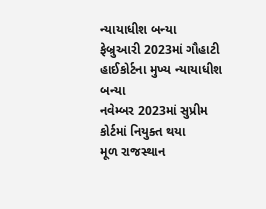ન્યાયાધીશ બન્યા
ફેબ્રુઆરી 2023માં ગૌહાટી હાઈકોર્ટના મુખ્ય ન્યાયાધીશ બન્યા
નવેમ્બર 2023માં સુપ્રીમ કોર્ટમાં નિયુક્ત થયા
મૂળ રાજસ્થાન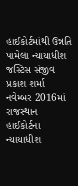હાઈકોર્ટમાંથી ઉન્નતિ પામેલા ન્યાયાધીશ
જસ્ટિસ સંજીવ પ્રકાશ શર્મા
નવેમ્બર 2016માં રાજસ્થાન હાઈકોર્ટના ન્યાયાધીશ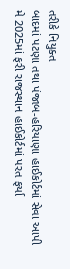તરીકે નિયુક્ત
બાદમાં પટણા તથા પંજાબ-હરિયાણા હાઈકોર્ટમાં સેવા આપી
મે 2025માં ફરી રાજસ્થાન હાઈકોર્ટમાં પરત ફર્યા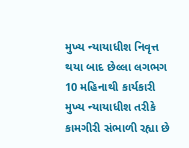મુખ્ય ન્યાયાધીશ નિવૃત્ત થયા બાદ છેલ્લા લગભગ 10 મહિનાથી કાર્યકારી મુખ્ય ન્યાયાધીશ તરીકે કામગીરી સંભાળી રહ્યા છે